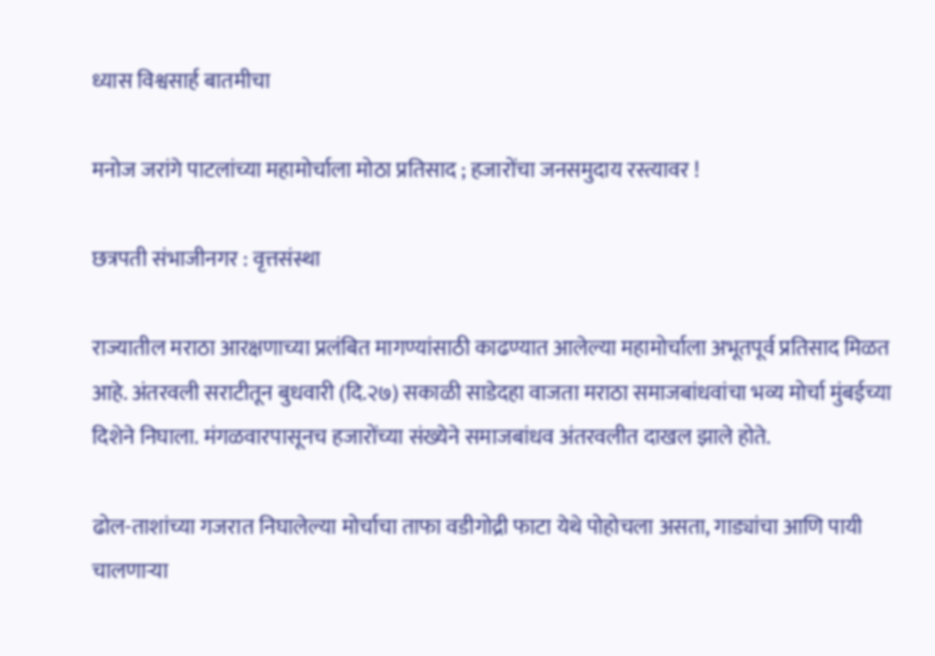ध्यास विश्वसार्ह बातमीचा

मनोज जरांगे पाटलांच्या महामोर्चाला मोठा प्रतिसाद ; हजारोंचा जनसमुदाय रस्त्यावर !

छत्रपती संभाजीनगर : वृत्तसंस्था

राज्यातील मराठा आरक्षणाच्या प्रलंबित मागण्यांसाठी काढण्यात आलेल्या महामोर्चाला अभूतपूर्व प्रतिसाद मिळत आहे. अंतरवली सराटीतून बुधवारी (दि.२७) सकाळी साडेदहा वाजता मराठा समाजबांधवांचा भव्य मोर्चा मुंबईच्या दिशेने निघाला. मंगळवारपासूनच हजारोंच्या संख्येने समाजबांधव अंतरवलीत दाखल झाले होते.

ढोल-ताशांच्या गजरात निघालेल्या मोर्चाचा ताफा वडीगोद्री फाटा येथे पोहोचला असता, गाड्यांचा आणि पायी चालणाऱ्या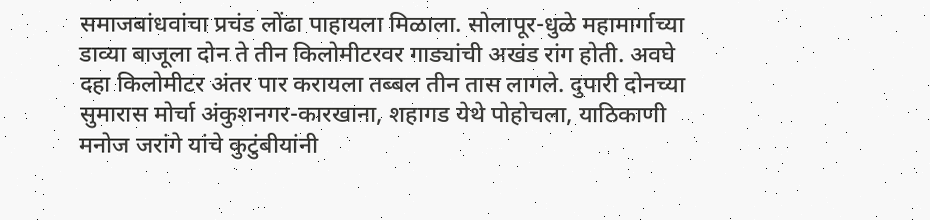समाजबांधवांचा प्रचंड लोंढा पाहायला मिळाला. सोलापूर-धुळे महामार्गाच्या डाव्या बाजूला दोन ते तीन किलोमीटरवर गाड्यांची अखंड रांग होती. अवघे दहा किलोमीटर अंतर पार करायला तब्बल तीन तास लागले. दुपारी दोनच्या सुमारास मोर्चा अंकुशनगर-कारखाना, शहागड येथे पोहोचला, याठिकाणी मनोज जरांगे यांचे कुटुंबीयांनी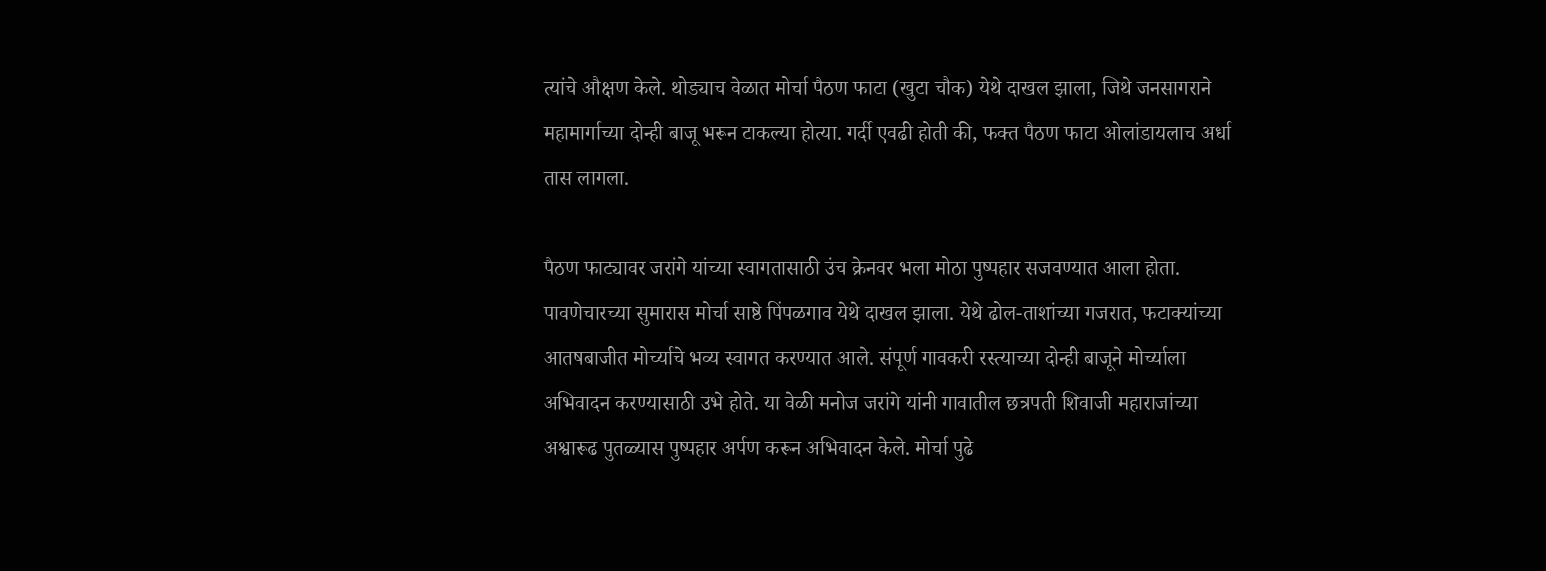त्यांचे औक्षण केले. थोड्याच वेळात मोर्चा पैठण फाटा (खुटा चौक) येथे दाखल झाला, जिथे जनसागराने महामार्गाच्या दोन्ही बाजू भरून टाकल्या होत्या. गर्दी एवढी होती की, फक्त पैठण फाटा ओलांडायलाच अर्धा तास लागला.

पैठण फाट्यावर जरांगे यांच्या स्वागतासाठी उंच क्रेनवर भला मोठा पुष्पहार सजवण्यात आला होता. पावणेचारच्या सुमारास मोर्चा साष्ठे पिंपळगाव येथे दाखल झाला. येथे ढोल-ताशांच्या गजरात, फटाक्यांच्या आतषबाजीत मोर्च्याचे भव्य स्वागत करण्यात आले. संपूर्ण गावकरी रस्त्याच्या दोन्ही बाजूने मोर्च्याला अभिवादन करण्यासाठी उभे होते. या वेळी मनोज जरांगे यांनी गावातील छत्रपती शिवाजी महाराजांच्या अश्वारूढ पुतळ्यास पुष्पहार अर्पण करून अभिवादन केले. मोर्चा पुढे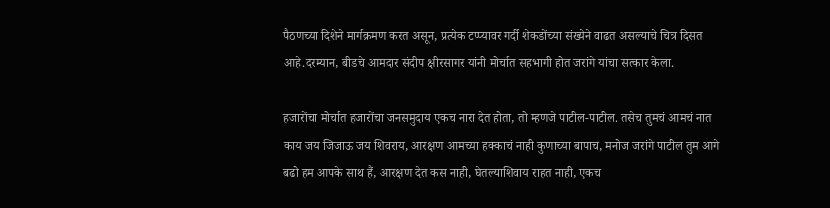पैठणच्या दिशेने मार्गक्रमण करत असून, प्रत्येक टप्प्यावर गर्दी शेकडोंच्या संख्येने वाढत असल्याचे चित्र दिसत आहे.दरम्यान, बीडचे आमदार संदीप क्षीरसागर यांनी मोर्चात सहभागी होत जरांगे यांचा सत्कार केला.

हजारोंचा मोर्चात हजारोंचा जनसमुदाय एकच नारा देत होता, तो म्हणजे पाटील-पाटील. तसेच तुमचं आमचं नात काय जय जिजाऊ जय शिवराय, आरक्षण आमच्या हक्काचं नाही कुणाच्या बापाच, मनोज जरांगे पाटील तुम आगे बढो हम आपके साथ हैं, आरक्षण देत कस नाही, घेतल्याशिवाय राहत नाही, एकच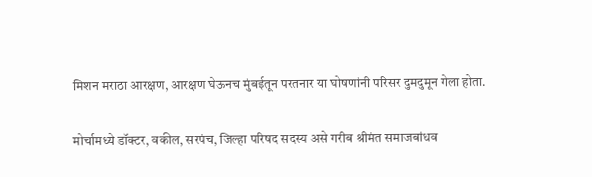मिशन मराठा आरक्षण, आरक्षण घेऊनच मुंबईतून परतनार या घोषणांनी परिसर दुमदुमून गेला होता.

मोर्चामध्ये डॉक्टर, वकील, सरपंच, जिल्हा परिषद सदस्य असे गरीब श्रीमंत समाजबांधव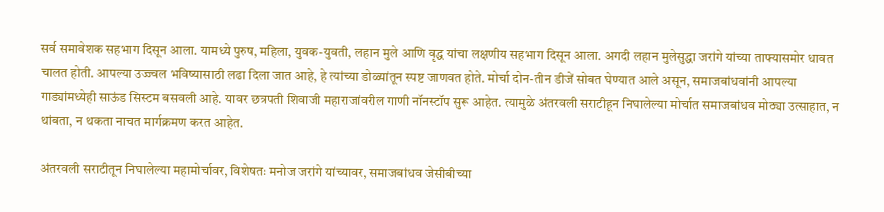सर्व समावेशक सहभाग दिसून आला. यामध्ये पुरुष, महिला, युवक-युवती, लहान मुले आणि वृद्ध यांचा लक्षणीय सहभाग दिसून आला. अगदी लहान मुलेसुद्धा जरांगे यांच्या ताफ्यासमोर धावत चालत होती. आपल्या उज्ज्वल भविष्यासाठी लढा दिला जात आहे, हे त्यांच्या डोळ्यांतून स्पष्ट जाणवत होते. मोर्चा दोन-तीन डीजें सोबत घेण्यात आले असून, समाजबांधवांनी आपल्या गाड्यांमध्येही साऊंड सिस्टम बसवली आहे. यावर छत्रपती शिवाजी महाराजांवरील गाणी नॉनस्टॉप सुरू आहेत. त्यामुळे अंतरवली सराटीहून निघालेल्या मोर्चात समाजबांधव मोठ्या उत्साहात, न थांबता, न थकता नाचत मार्गक्रमण करत आहेत.

अंतरवली सराटीतून निघालेल्या महामोर्चावर, विशेषतः मनोज जरांगे यांच्यावर, समाजबांधव जेसीबीच्या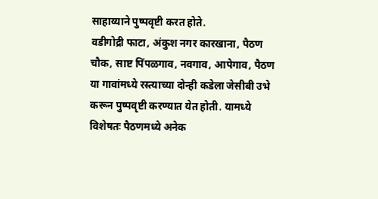साहाय्याने पुष्पवृष्टी करत होते.
वडीगोद्री फाटा, अंकुश नगर कारखाना, पैठण चौक, साष्ट पिंपळगाव, नवगाव, आपेगाव, पैठण या गावांमध्ये रस्त्याच्या दोन्ही कडेला जेसीबी उभे करून पुष्पवृष्टी करण्यात येत होती. यामध्ये विशेषतः पैठणमध्ये अनेक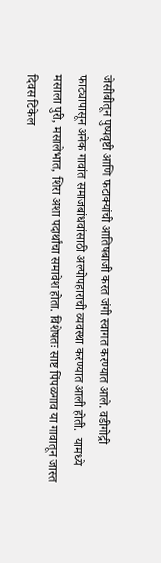जेसीबीतून पुष्पवृष्टी आणि फटाक्यांची आतिषबाजी करत जंगी स्वागत करण्यात आले. वडीगोद्री फाट्यापासून अनेक गावांत समाजबांधवांसाठी अल्पोपहाराची व्यवस्था करण्यात आली होती.  यामध्ये मसाला पुरी, मसालेभात, शिरा अशा पदार्थांचा समावेश होता. विशेषतः साष्ट पिंपळगाव या गावातून जास्त दिवस टिकेल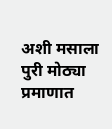अशी मसाला पुरी मोठ्या प्रमाणात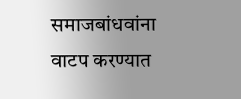समाजबांधवांना वाटप करण्यात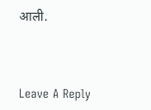आली.



Leave A Reply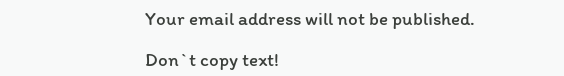Your email address will not be published.

Don`t copy text!